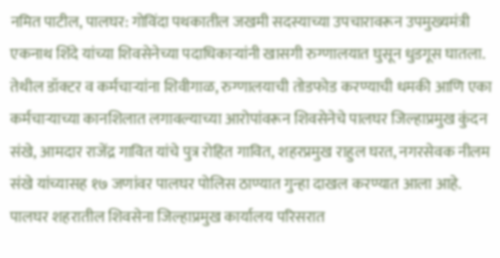नमित पाटील, पालघर: गोविंदा पथकातील जखमी सदस्याच्या उपचारावरून उपमुख्यमंत्री एकनाथ शिंदे यांच्या शिवसेनेच्या पदाधिकाऱ्यांनी खासगी रुग्णालयात घुसून धुडगूस घातला. तेथील डॉक्टर व कर्मचाऱ्यांना शिवीगाळ, रुग्णालयाची तोडफोड करण्याची धमकी आणि एका कर्मचाऱ्याच्या कानशिलात लगावल्याच्या आरोपांवरून शिवसेनेचे पालघर जिल्हाप्रमुख कुंदन संखे, आमदार राजेंद्र गावित यांचे पुत्र रोहित गावित, शहरप्रमुख राहुल घरत, नगरसेवक नीलम संखे यांच्यासह १७ जणांवर पालघर पोलिस ठाण्यात गुन्हा दाखल करण्यात आला आहे.
पालघर शहरातील शिवसेना जिल्हाप्रमुख कार्यालय परिसरात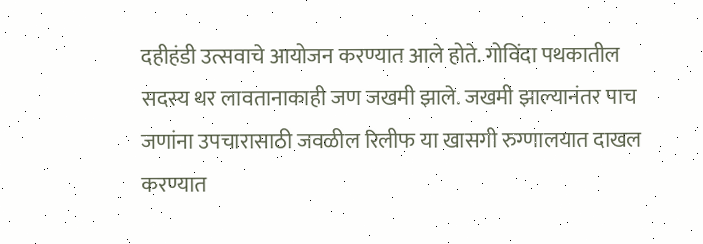दहीहंडी उत्सवाचे आयोजन करण्यात आले होते. गोविंदा पथकातील सदस्य थर लावतानाकाही जण जखमी झाले. जखमी झाल्यानंतर पाच जणांना उपचारासाठी जवळील रिलीफ या खासगी रुग्णालयात दाखल करण्यात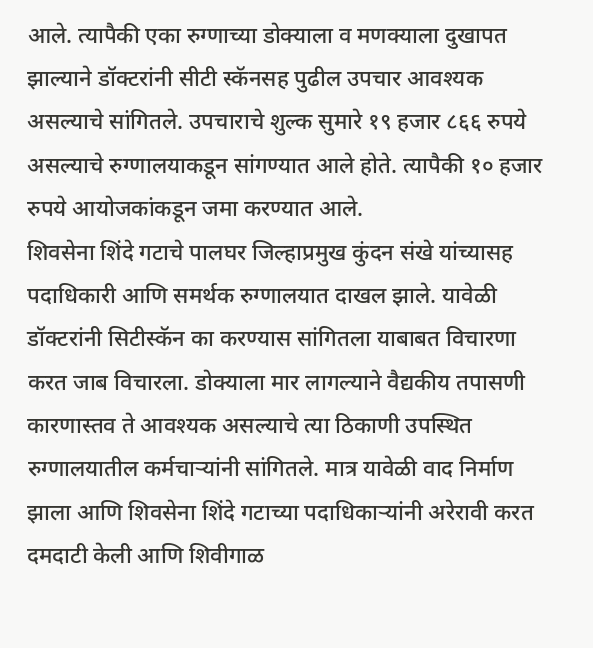आले. त्यापैकी एका रुग्णाच्या डोक्याला व मणक्याला दुखापत झाल्याने डॉक्टरांनी सीटी स्कॅनसह पुढील उपचार आवश्यक असल्याचे सांगितले. उपचाराचे शुल्क सुमारे १९ हजार ८६६ रुपये असल्याचे रुग्णालयाकडून सांगण्यात आले होते. त्यापैकी १० हजार रुपये आयोजकांकडून जमा करण्यात आले.
शिवसेना शिंदे गटाचे पालघर जिल्हाप्रमुख कुंदन संखे यांच्यासह पदाधिकारी आणि समर्थक रुग्णालयात दाखल झाले. यावेळी डॉक्टरांनी सिटीस्कॅन का करण्यास सांगितला याबाबत विचारणा करत जाब विचारला. डोक्याला मार लागल्याने वैद्यकीय तपासणी कारणास्तव ते आवश्यक असल्याचे त्या ठिकाणी उपस्थित रुग्णालयातील कर्मचाऱ्यांनी सांगितले. मात्र यावेळी वाद निर्माण झाला आणि शिवसेना शिंदे गटाच्या पदाधिकाऱ्यांनी अरेरावी करत दमदाटी केली आणि शिवीगाळ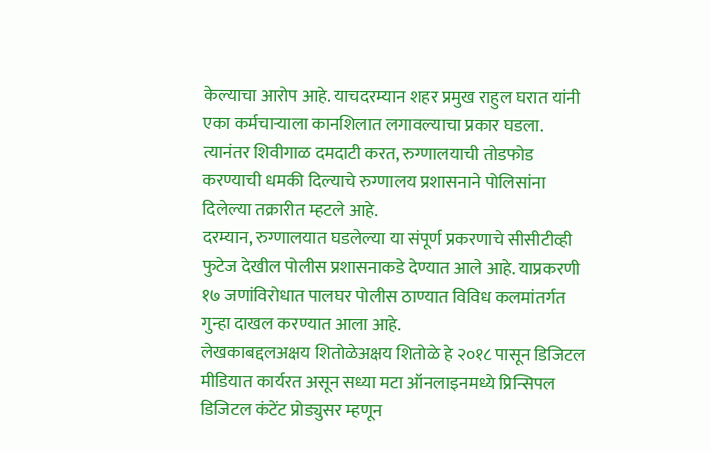केल्याचा आरोप आहे. याचदरम्यान शहर प्रमुख राहुल घरात यांनी एका कर्मचाऱ्याला कानशिलात लगावल्याचा प्रकार घडला. त्यानंतर शिवीगाळ दमदाटी करत, रुग्णालयाची तोडफोड करण्याची धमकी दिल्याचे रुग्णालय प्रशासनाने पोलिसांना दिलेल्या तक्रारीत म्हटले आहे.
दरम्यान, रुग्णालयात घडलेल्या या संपूर्ण प्रकरणाचे सीसीटीव्ही फुटेज देखील पोलीस प्रशासनाकडे देण्यात आले आहे. याप्रकरणी १७ जणांविरोधात पालघर पोलीस ठाण्यात विविध कलमांतर्गत गुन्हा दाखल करण्यात आला आहे.
लेखकाबद्दलअक्षय शितोळेअक्षय शितोळे हे २०१८ पासून डिजिटल मीडियात कार्यरत असून सध्या मटा ऑनलाइनमध्ये प्रिन्सिपल डिजिटल कंटेंट प्रोड्युसर म्हणून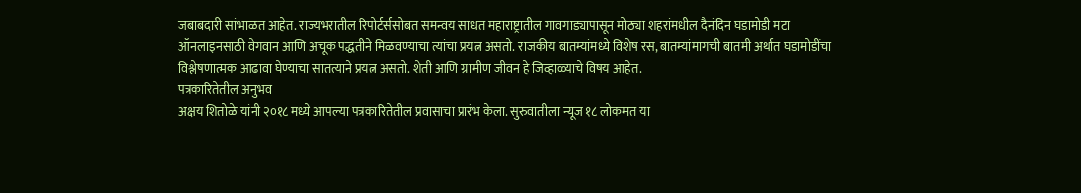जबाबदारी सांभाळत आहेत. राज्यभरातील रिपोर्टर्ससोबत समन्वय साधत महाराष्ट्रातील गावगाड्यापासून मोठ्या शहरांमधील दैनंदिन घडामोडी मटा ऑनलाइनसाठी वेगवान आणि अचूक पद्धतीने मिळवण्याचा त्यांचा प्रयत्न असतो. राजकीय बातम्यांमध्ये विशेष रस, बातम्यांमागची बातमी अर्थात घडामोडींचा विश्लेषणात्मक आढावा घेण्याचा सातत्याने प्रयत्न असतो. शेती आणि ग्रामीण जीवन हे जिव्हाळ्याचे विषय आहेत.
पत्रकारितेतील अनुभव
अक्षय शितोळे यांनी २०१८ मध्ये आपल्या पत्रकारितेतील प्रवासाचा प्रारंभ केला. सुरुवातीला न्यूज १८ लोकमत या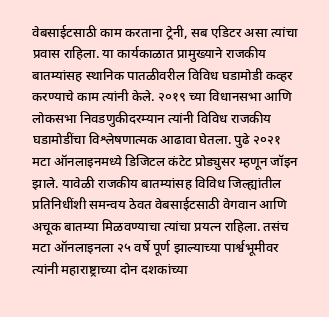वेबसाईटसाठी काम करताना ट्रेनी, सब एडिटर असा त्यांचा प्रवास राहिला. या कार्यकाळात प्रामुख्याने राजकीय बातम्यांसह स्थानिक पातळीवरील विविध घडामोडी कव्हर करण्याचे काम त्यांनी केले. २०१९ च्या विधानसभा आणि लोकसभा निवडणुकीदरम्यान त्यांनी विविध राजकीय घडामोडींचा विश्लेषणात्मक आढावा घेतला. पुढे २०२१ मटा ऑनलाइनमध्ये डिजिटल कंटेट प्रोड्युसर म्हणून जॉइन झाले. यावेळी राजकीय बातम्यांसह विविध जिल्ह्यांतील प्रतिनिधींशी समन्वय ठेवत वेबसाईटसाठी वेगवान आणि अचूक बातम्या मिळवण्याचा त्यांचा प्रयत्न राहिला. तसंच मटा ऑनलाइनला २५ वर्षे पूर्ण झाल्याच्या पार्श्वभूमीवर त्यांनी महाराष्ट्राच्या दोन दशकांच्या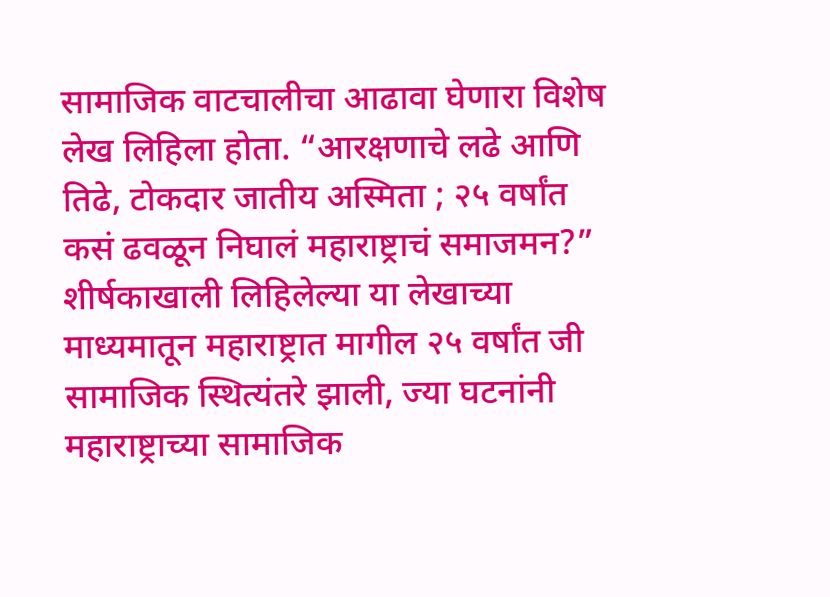सामाजिक वाटचालीचा आढावा घेणारा विशेष लेख लिहिला होता. “आरक्षणाचे लढे आणि तिढे, टोकदार जातीय अस्मिता ; २५ वर्षांत कसं ढवळून निघालं महाराष्ट्राचं समाजमन?” शीर्षकाखाली लिहिलेल्या या लेखाच्या माध्यमातून महाराष्ट्रात मागील २५ वर्षांत जी सामाजिक स्थित्यंतरे झाली, ज्या घटनांनी महाराष्ट्राच्या सामाजिक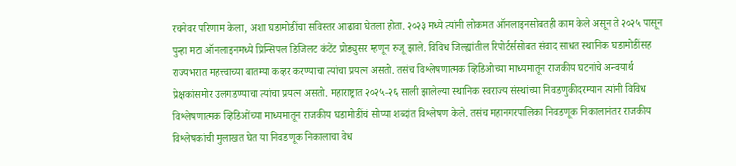रचनेवर परिणाम केला, अशा घडामोडींचा सविस्तर आढावा घेतला होता. २०२३ मध्ये त्यांनी लोकमत ऑनलाइनसोबतही काम केले असून ते २०२५ पासून पुन्हा मटा ऑनलाइनमध्ये प्रिन्सिपल डिजिलट कंटेंट प्रोड्युसर म्हणून रुजू झाले. विविध जिल्ह्यांतील रिपोर्टर्ससोबत संवाद साधत स्थानिक घडामोडींसह राज्यभरात महत्त्वाच्या बातम्या कव्हर करण्याचा त्यांचा प्रयत्न असतो. तसंच विश्लेषणात्मक व्हिडिओच्या माध्यमातून राजकीय घटनांचे अन्वयार्थ प्रेक्षकांसमोर उलगडण्याचा त्यांचा प्रयत्न असतो. महाराष्ट्रात २०२५-२६ साली झालेल्या स्थानिक स्वराज्य संस्थांच्या निवडणुकीदरम्यान त्यांनी विविध विश्लेषणात्मक व्हिडिओंच्या माध्यमातून राजकीय घडामोडींचं सोप्या शब्दांत विश्लेषण केले. तसंच महानगरपालिका निवडणूक निकालानंतर राजकीय विश्लेषकांची मुलाखत घेत या निवडणूक निकालाचा वेध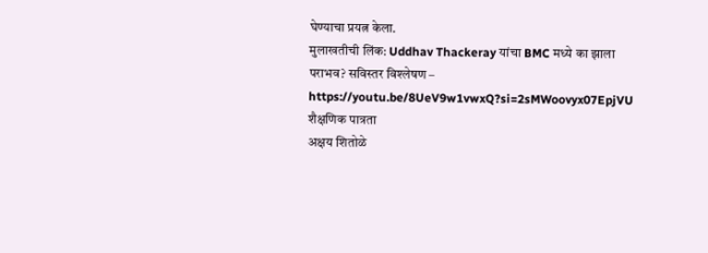घेण्याचा प्रयत्न केला.
मुलाखतीची लिंक: Uddhav Thackeray यांचा BMC मध्ये का झाला पराभव? सविस्तर विश्लेषण – https://youtu.be/8UeV9w1vwxQ?si=2sMWoovyx07EpjVU
शैक्षणिक पात्रता
अक्षय शितोळे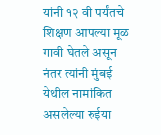यांनी १२ वी पर्यंतचे शिक्षण आपल्या मूळ गावी घेतले असून नंतर त्यांनी मुंबई येथील नामांकित असलेल्या रुईया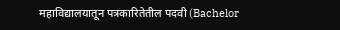महाविद्यालयातून पत्रकारितेतील पदवी (Bachelor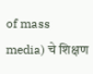of mass media) चे शिक्षण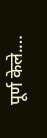पूर्ण केले.…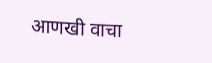आणखी वाचा